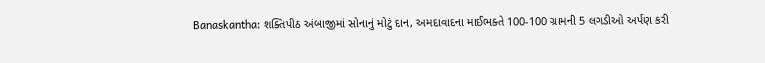Banaskantha: શક્તિપીઠ અંબાજીમાં સોનાનું મોટું દાન, અમદાવાદના માઈભક્તે 100-100 ગ્રામની 5 લગડીઓ અર્પણ કરી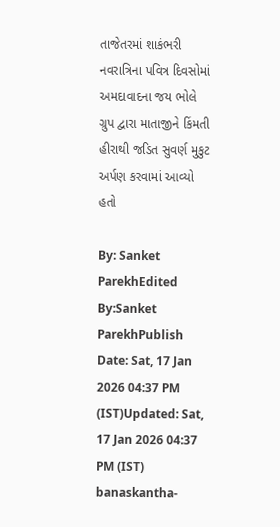તાજેતરમાં શાકંભરી નવરાત્રિના પવિત્ર દિવસોમાં અમદાવાદના જય ભોલે ગ્રુપ દ્વારા માતાજીને કિંમતી હીરાથી જડિત સુવર્ણ મુકુટ અર્પણ કરવામાં આવ્યો હતો

By: Sanket ParekhEdited By:Sanket ParekhPublish Date: Sat, 17 Jan 2026 04:37 PM (IST)Updated: Sat, 17 Jan 2026 04:37 PM (IST)
banaskantha-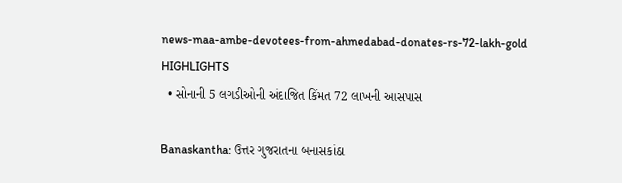news-maa-ambe-devotees-from-ahmedabad-donates-rs-72-lakh-gold
HIGHLIGHTS
  • સોનાની 5 લગડીઓની અંદાજિત કિંમત 72 લાખની આસપાસ

Banaskantha: ઉત્તર ગુજરાતના બનાસકાંઠા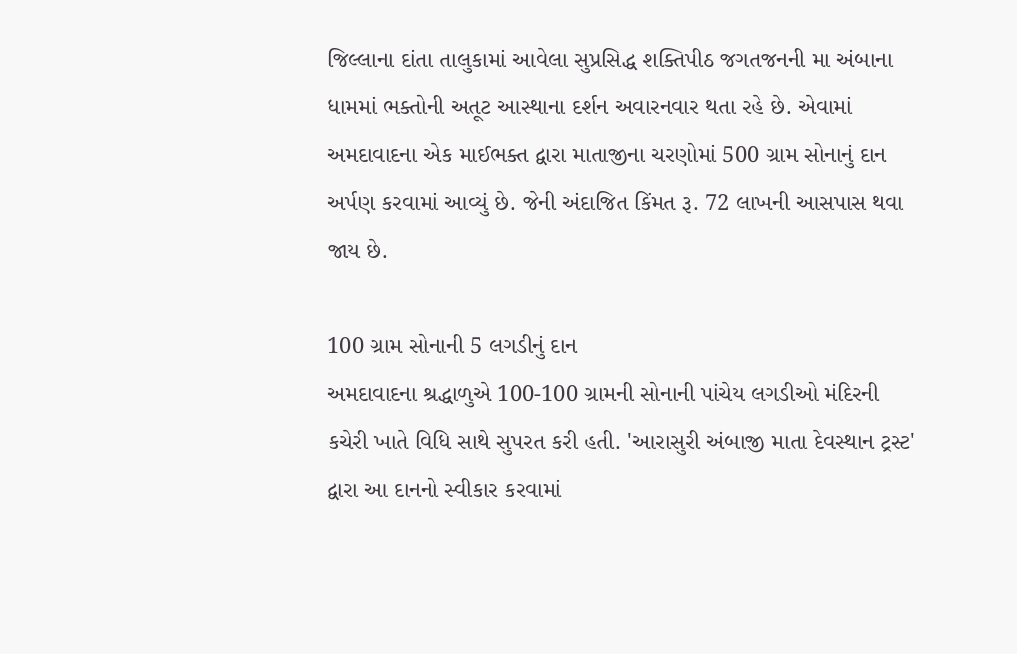જિલ્લાના દાંતા તાલુકામાં આવેલા સુપ્રસિદ્ધ શક્તિપીઠ જગતજનની મા અંબાના ધામમાં ભક્તોની અતૂટ આસ્થાના દર્શન અવારનવાર થતા રહે છે. એવામાં અમદાવાદના એક માઈભક્ત દ્વારા માતાજીના ચરણોમાં 500 ગ્રામ સોનાનું દાન અર્પણ કરવામાં આવ્યું છે. જેની અંદાજિત કિંમત રૂ. 72 લાખની આસપાસ થવા જાય છે.

100 ગ્રામ સોનાની 5 લગડીનું દાન
અમદાવાદના શ્રદ્ધાળુએ 100-100 ગ્રામની સોનાની પાંચેય લગડીઓ મંદિરની કચેરી ખાતે વિધિ સાથે સુપરત કરી હતી. 'આરાસુરી અંબાજી માતા દેવસ્થાન ટ્રસ્ટ' દ્વારા આ દાનનો સ્વીકાર કરવામાં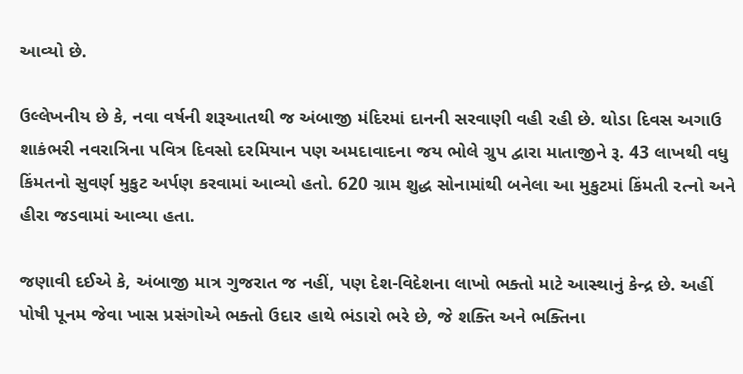આવ્યો છે.

ઉલ્લેખનીય છે કે, નવા વર્ષની શરૂઆતથી જ અંબાજી મંદિરમાં દાનની સરવાણી વહી રહી છે. થોડા દિવસ અગાઉ શાકંભરી નવરાત્રિના પવિત્ર દિવસો દરમિયાન પણ અમદાવાદના જય ભોલે ગ્રુપ દ્વારા માતાજીને રૂ. 43 લાખથી વધુ કિંમતનો સુવર્ણ મુકુટ અર્પણ કરવામાં આવ્યો હતો. 620 ગ્રામ શુદ્ધ સોનામાંથી બનેલા આ મુકુટમાં કિંમતી રત્નો અને હીરા જડવામાં આવ્યા હતા.

જણાવી દઈએ કે, અંબાજી માત્ર ગુજરાત જ નહીં, પણ દેશ-વિદેશના લાખો ભક્તો માટે આસ્થાનું કેન્દ્ર છે. અહીં પોષી પૂનમ જેવા ખાસ પ્રસંગોએ ભક્તો ઉદાર હાથે ભંડારો ભરે છે, જે શક્તિ અને ભક્તિના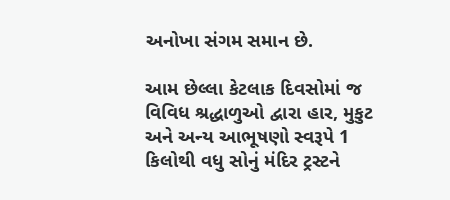અનોખા સંગમ સમાન છે.

આમ છેલ્લા કેટલાક દિવસોમાં જ વિવિધ શ્રદ્ધાળુઓ દ્વારા હાર, મુકુટ અને અન્ય આભૂષણો સ્વરૂપે 1 કિલોથી વધુ સોનું મંદિર ટ્રસ્ટને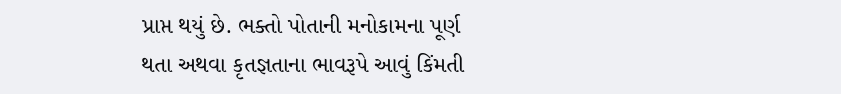પ્રાપ્ત થયું છે. ભક્તો પોતાની મનોકામના પૂર્ણ થતા અથવા કૃતજ્ઞતાના ભાવરૂપે આવું કિંમતી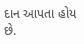દાન આપતા હોય છે.